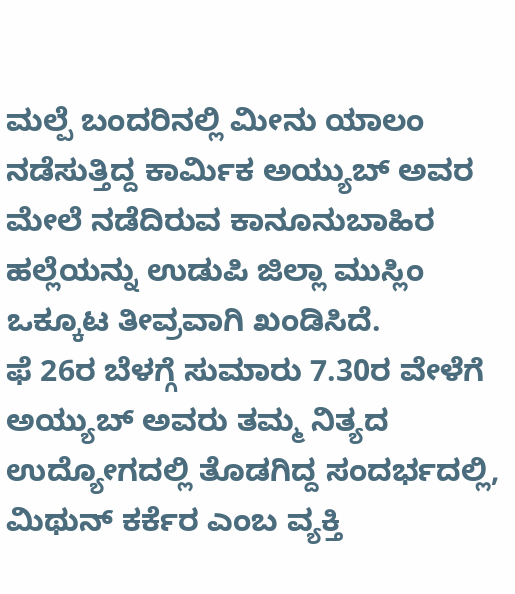ಮಲ್ಪೆ ಬಂದರಿನಲ್ಲಿ ಮೀನು ಯಾಲಂ ನಡೆಸುತ್ತಿದ್ದ ಕಾರ್ಮಿಕ ಅಯ್ಯುಬ್ ಅವರ ಮೇಲೆ ನಡೆದಿರುವ ಕಾನೂನುಬಾಹಿರ ಹಲ್ಲೆಯನ್ನು ಉಡುಪಿ ಜಿಲ್ಲಾ ಮುಸ್ಲಿಂ ಒಕ್ಕೂಟ ತೀವ್ರವಾಗಿ ಖಂಡಿಸಿದೆ.
ಫೆ 26ರ ಬೆಳಗ್ಗೆ ಸುಮಾರು 7.30ರ ವೇಳೆಗೆ ಅಯ್ಯುಬ್ ಅವರು ತಮ್ಮ ನಿತ್ಯದ ಉದ್ಯೋಗದಲ್ಲಿ ತೊಡಗಿದ್ದ ಸಂದರ್ಭದಲ್ಲಿ, ಮಿಥುನ್ ಕರ್ಕೆರ ಎಂಬ ವ್ಯಕ್ತಿ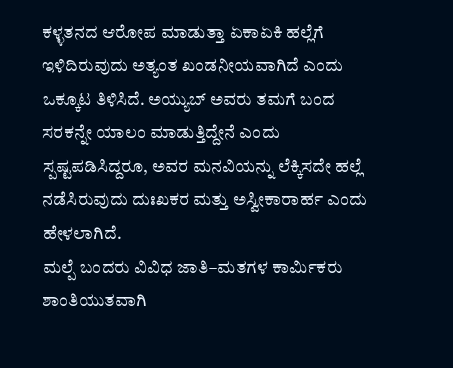ಕಳ್ಳತನದ ಆರೋಪ ಮಾಡುತ್ತಾ ಏಕಾಏಕಿ ಹಲ್ಲೆಗೆ ಇಳಿದಿರುವುದು ಅತ್ಯಂತ ಖಂಡನೀಯವಾಗಿದೆ ಎಂದು ಒಕ್ಕೂಟ ತಿಳಿಸಿದೆ. ಅಯ್ಯುಬ್ ಅವರು ತಮಗೆ ಬಂದ ಸರಕನ್ನೇ ಯಾಲಂ ಮಾಡುತ್ತಿದ್ದೇನೆ ಎಂದು ಸ್ಪಷ್ಟಪಡಿಸಿದ್ದರೂ, ಅವರ ಮನವಿಯನ್ನು ಲೆಕ್ಕಿಸದೇ ಹಲ್ಲೆ ನಡೆಸಿರುವುದು ದುಃಖಕರ ಮತ್ತು ಅಸ್ವೀಕಾರಾರ್ಹ ಎಂದು ಹೇಳಲಾಗಿದೆ.
ಮಲ್ಪೆ ಬಂದರು ವಿವಿಧ ಜಾತಿ–ಮತಗಳ ಕಾರ್ಮಿಕರು ಶಾಂತಿಯುತವಾಗಿ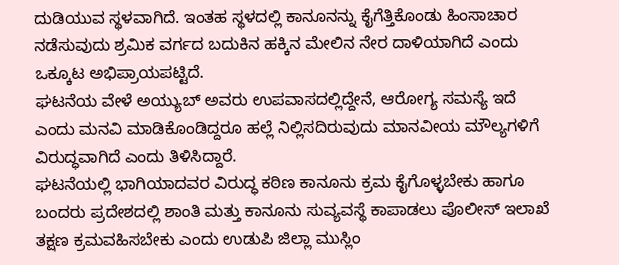ದುಡಿಯುವ ಸ್ಥಳವಾಗಿದೆ. ಇಂತಹ ಸ್ಥಳದಲ್ಲಿ ಕಾನೂನನ್ನು ಕೈಗೆತ್ತಿಕೊಂಡು ಹಿಂಸಾಚಾರ ನಡೆಸುವುದು ಶ್ರಮಿಕ ವರ್ಗದ ಬದುಕಿನ ಹಕ್ಕಿನ ಮೇಲಿನ ನೇರ ದಾಳಿಯಾಗಿದೆ ಎಂದು ಒಕ್ಕೂಟ ಅಭಿಪ್ರಾಯಪಟ್ಟಿದೆ.
ಘಟನೆಯ ವೇಳೆ ಅಯ್ಯುಬ್ ಅವರು ಉಪವಾಸದಲ್ಲಿದ್ದೇನೆ, ಆರೋಗ್ಯ ಸಮಸ್ಯೆ ಇದೆ ಎಂದು ಮನವಿ ಮಾಡಿಕೊಂಡಿದ್ದರೂ ಹಲ್ಲೆ ನಿಲ್ಲಿಸದಿರುವುದು ಮಾನವೀಯ ಮೌಲ್ಯಗಳಿಗೆ ವಿರುದ್ಧವಾಗಿದೆ ಎಂದು ತಿಳಿಸಿದ್ದಾರೆ.
ಘಟನೆಯಲ್ಲಿ ಭಾಗಿಯಾದವರ ವಿರುದ್ಧ ಕಠಿಣ ಕಾನೂನು ಕ್ರಮ ಕೈಗೊಳ್ಳಬೇಕು ಹಾಗೂ ಬಂದರು ಪ್ರದೇಶದಲ್ಲಿ ಶಾಂತಿ ಮತ್ತು ಕಾನೂನು ಸುವ್ಯವಸ್ಥೆ ಕಾಪಾಡಲು ಪೊಲೀಸ್ ಇಲಾಖೆ ತಕ್ಷಣ ಕ್ರಮವಹಿಸಬೇಕು ಎಂದು ಉಡುಪಿ ಜಿಲ್ಲಾ ಮುಸ್ಲಿಂ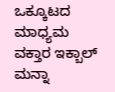ಒಕ್ಕೂಟದ ಮಾಧ್ಯಮ ವಕ್ತಾರ ಇಕ್ಬಾಲ್ ಮನ್ನಾ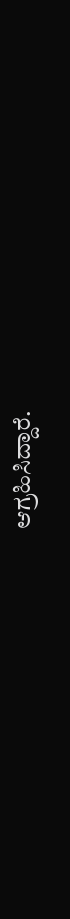ಆಗ್ರಹಿಸಿದ್ದಾರೆ.